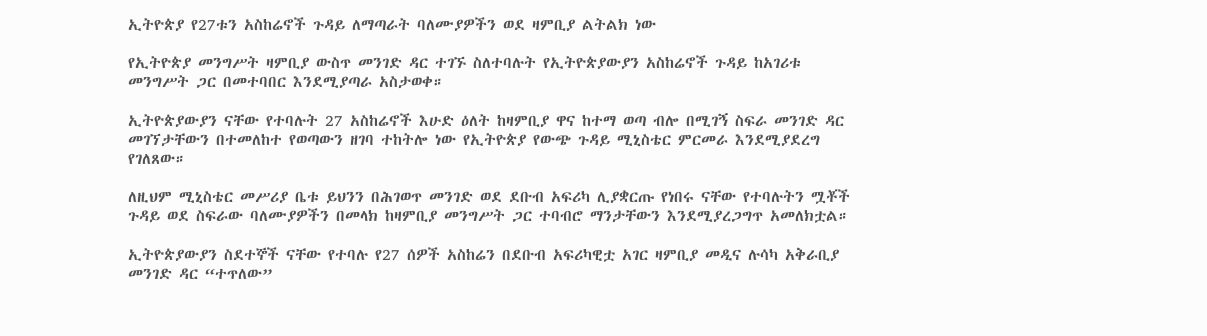ኢትዮጵያ የ27ቱን አስከሬኖች ጉዳይ ለማጣራት ባለሙያዎችን ወደ ዛምቢያ ልትልክ ነው

የኢትዮጵያ መንግሥት ዛምቢያ ውስጥ መንገድ ዳር ተገኙ ስለተባሉት የኢትዮጵያውያን አስከሬኖች ጉዳይ ከአገሪቱ መንግሥት ጋር በመተባበር እንደሚያጣራ አስታወቀ።

ኢትዮጵያውያን ናቸው የተባሉት 27 አስከሬኖች እሁድ ዕለት ከዛምቢያ ዋና ከተማ ወጣ ብሎ በሚገኝ ስፍራ መንገድ ዳር መገኘታቸውን በተመለከተ የወጣውን ዘገባ ተከትሎ ነው የኢትዮጵያ የውጭ ጉዳይ ሚኒስቴር ምርመራ እንደሚያደረግ የገለጸው።

ለዚህም ሚኒስቴር መሥሪያ ቤቱ ይህንን በሕገወጥ መንገድ ወደ ደቡብ አፍሪካ ሊያቋርጡ የነበሩ ናቸው የተባሉትን ሟቾች ጉዳይ ወደ ስፍራው ባለሙያዎችን በመላክ ከዛምቢያ መንግሥት ጋር ተባብሮ ማንታቸውን እንደሚያረጋግጥ አመለክቷል።

ኢትዮጵያውያን ስደተኞች ናቸው የተባሉ የ27 ሰዎች አስከሬን በደቡብ አፍሪካዊቷ አገር ዛምቢያ መዲና ሉሳካ አቅራቢያ መንገድ ዳር “ተጥለው”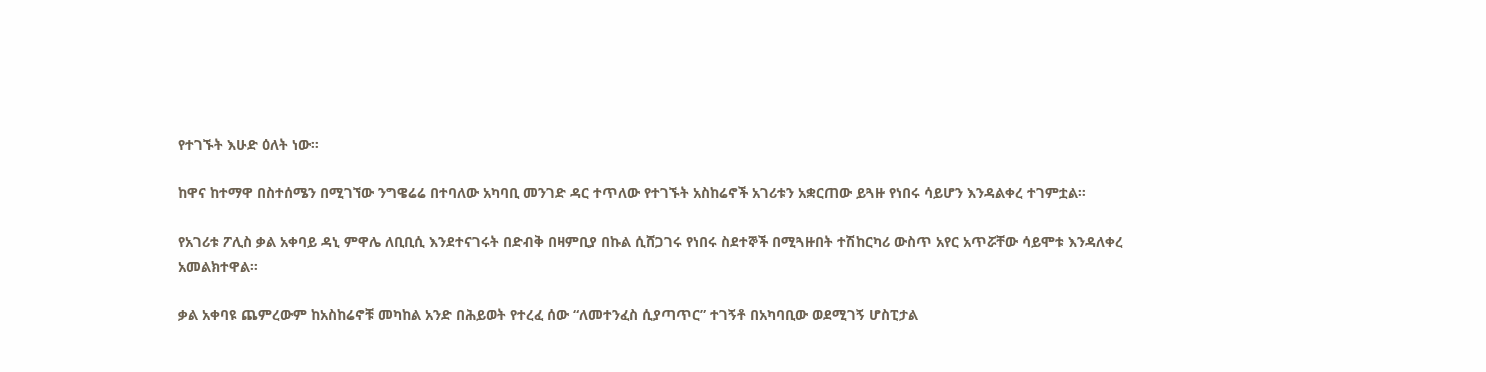የተገኙት እሁድ ዕለት ነው።

ከዋና ከተማዋ በስተሰሜን በሚገኘው ንግዌሬሬ በተባለው አካባቢ መንገድ ዳር ተጥለው የተገኙት አስከሬኖች አገሪቱን አቋርጠው ይጓዙ የነበሩ ሳይሆን እንዳልቀረ ተገምቷል።

የአገሪቱ ፖሊስ ቃል አቀባይ ዳኒ ምዋሌ ለቢቢሲ እንደተናገሩት በድብቅ በዛምቢያ በኩል ሲሸጋገሩ የነበሩ ስደተኞች በሚጓዙበት ተሽከርካሪ ውስጥ አየር አጥሯቸው ሳይሞቱ እንዳለቀረ አመልክተዋል።

ቃል አቀባዩ ጨምረውም ከአስከሬኖቹ መካከል አንድ በሕይወት የተረፈ ሰው “ለመተንፈስ ሲያጣጥር” ተገኝቶ በአካባቢው ወደሚገኝ ሆስፒታል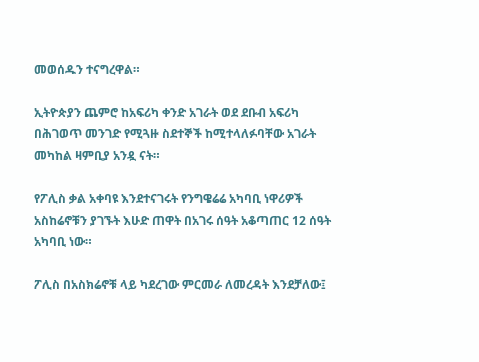መወሰዱን ተናግረዋል።

ኢትዮጵያን ጨምሮ ከአፍሪካ ቀንድ አገራት ወደ ደቡብ አፍሪካ በሕገወጥ መንገድ የሚጓዙ ስደተኞች ከሚተላለፉባቸው አገራት መካከል ዛምቢያ አንዷ ናት።

የፖሊስ ቃል አቀባዩ እንደተናገሩት የንግዌሬሬ አካባቢ ነዋሪዎች አስከሬኖቹን ያገኙት እሁድ ጠዋት በአገሩ ሰዓት አቆጣጠር 12 ሰዓት አካባቢ ነው።

ፖሊስ በአስክሬኖቹ ላይ ካደረገው ምርመራ ለመረዳት እንደቻለው፤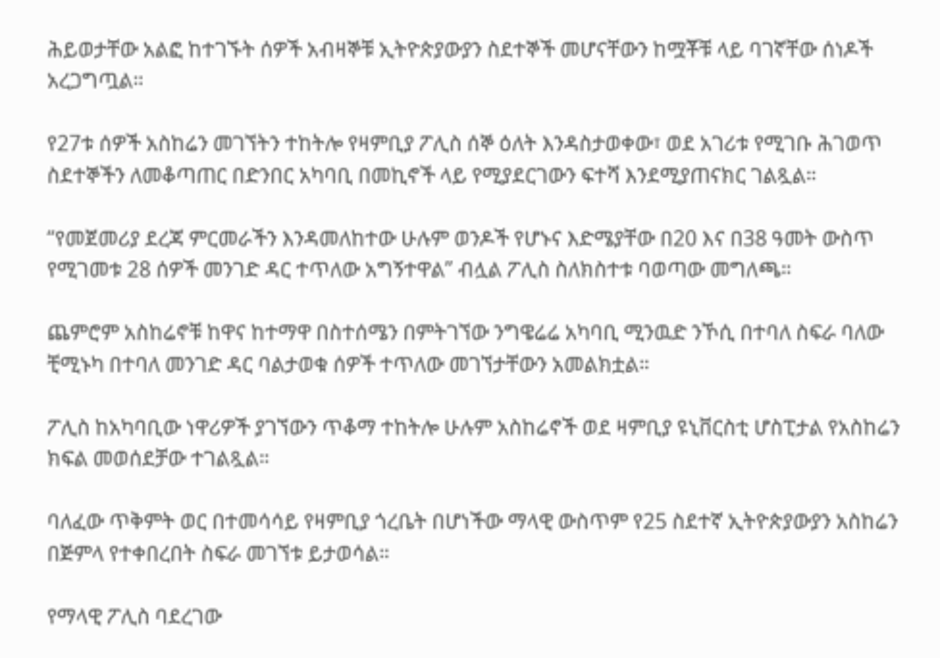ሕይወታቸው አልፎ ከተገኙት ሰዎች አብዛኞቹ ኢትዮጵያውያን ስደተኞች መሆናቸውን ከሟቾቹ ላይ ባገኛቸው ሰነዶች አረጋግጧል።

የ27ቱ ሰዎች አስከሬን መገኘትን ተከትሎ የዛምቢያ ፖሊስ ሰኞ ዕለት እንዳስታወቀው፣ ወደ አገሪቱ የሚገቡ ሕገወጥ ስደተኞችን ለመቆጣጠር በድንበር አካባቢ በመኪኖች ላይ የሚያደርገውን ፍተሻ እንደሚያጠናክር ገልጿል።

“የመጀመሪያ ደረጃ ምርመራችን እንዳመለከተው ሁሉም ወንዶች የሆኑና እድሜያቸው በ20 እና በ38 ዓመት ውስጥ የሚገመቱ 28 ሰዎች መንገድ ዳር ተጥለው አግኝተዋል” ብሏል ፖሊስ ስለክስተቱ ባወጣው መግለጫ።

ጨምሮም አስከሬኖቹ ከዋና ከተማዋ በስተሰሜን በምትገኘው ንግዌሬሬ አካባቢ ሚንዉድ ንኾሲ በተባለ ስፍራ ባለው ቺሚኑካ በተባለ መንገድ ዳር ባልታወቁ ሰዎች ተጥለው መገኘታቸውን አመልክቷል።

ፖሊስ ከአካባቢው ነዋሪዎች ያገኘውን ጥቆማ ተከትሎ ሁሉም አስከሬኖች ወደ ዛምቢያ ዩኒቨርስቲ ሆስፒታል የአስከሬን ክፍል መወሰደቻው ተገልጿል።

ባለፈው ጥቅምት ወር በተመሳሳይ የዛምቢያ ጎረቤት በሆነችው ማላዊ ውስጥም የ25 ስደተኛ ኢትዮጵያውያን አስከሬን በጅምላ የተቀበረበት ስፍራ መገኘቱ ይታወሳል።

የማላዊ ፖሊስ ባደረገው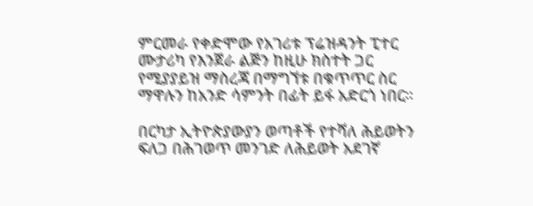ምርመራ የቀድሞው የአገሪቱ ፕሬዝዳንት ፒተር ሙታሪካ የእንጀራ ልጅን ከዚሁ ክስተት ጋር የሚያያይዝ ማስረጃ በማግኘቱ በቁጥጥር ስር ማዋሉን ከአንድ ሳምንት በፊት ይፋ አድርጎ ነበር።

በርካታ ኢትዮጵያውያን ወጣቶች የተሻለ ሕይወትን ፍለጋ በሕገወጥ መንገድ ለሕይወት አደገኛ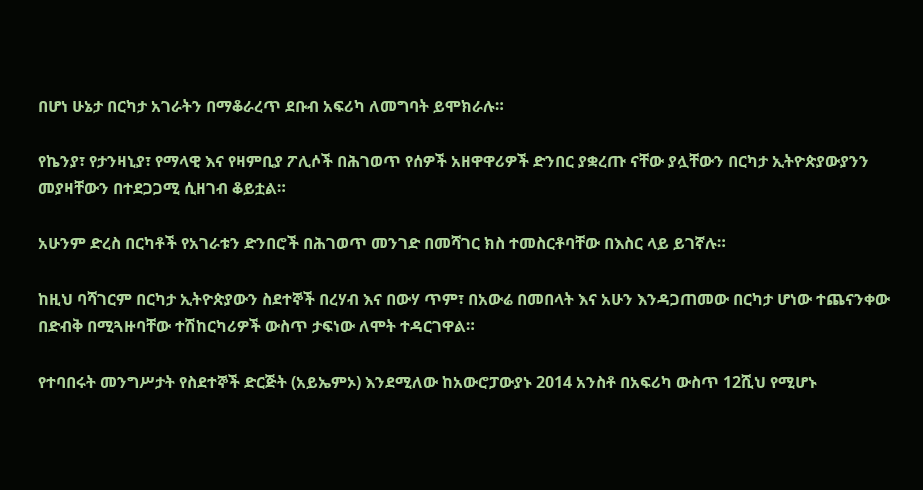በሆነ ሁኔታ በርካታ አገራትን በማቆራረጥ ደቡብ አፍሪካ ለመግባት ይሞክራሉ።

የኬንያ፣ የታንዛኒያ፣ የማላዊ እና የዛምቢያ ፖሊሶች በሕገወጥ የሰዎች አዘዋዋሪዎች ድንበር ያቋረጡ ናቸው ያሏቸውን በርካታ ኢትዮጵያውያንን መያዛቸውን በተደጋጋሚ ሲዘገብ ቆይቷል።

አሁንም ድረስ በርካቶች የአገራቱን ድንበሮች በሕገወጥ መንገድ በመሻገር ክስ ተመስርቶባቸው በእስር ላይ ይገኛሉ።

ከዚህ ባሻገርም በርካታ ኢትዮጵያውን ስደተኞች በረሃብ እና በውሃ ጥም፣ በአውሬ በመበላት እና አሁን እንዳጋጠመው በርካታ ሆነው ተጨናንቀው በድብቅ በሚጓዙባቸው ተሽከርካሪዎች ውስጥ ታፍነው ለሞት ተዳርገዋል።

የተባበሩት መንግሥታት የስደተኞች ድርጅት (አይኤምኦ) እንደሚለው ከአውሮፓውያኑ 2014 አንስቶ በአፍሪካ ውስጥ 12ሺህ የሚሆኑ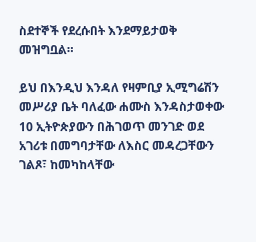ስደተኞች የደረሱበት እንደማይታወቅ መዝግቧል።

ይህ በእንዲህ እንዳለ የዛምቢያ ኢሚግሬሽን መሥሪያ ቤት ባለፈው ሐሙስ እንዳስታወቀው 10 ኢትዮጵያውን በሕገወጥ መንገድ ወደ አገሪቱ በመግባታቸው ለእስር መዳረጋቸውን ገልጾ፣ ከመካከላቸው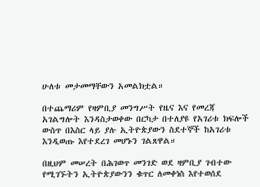ሁለቱ መታመማቸውን አመልክቷል።

በተጨማሪም የዛምቢያ መንግሥት የዜና እና የመረጃ አገልግሎት እንዳስታወቀው በርካታ በተለያዩ የአገሪቱ ክፍሎች ውስጥ በእስር ላይ ያሉ ኢትዮጵያውን ስደተኞች ከአገሪቱ እንዲወጡ እየተደረገ መሆኑን ገልጸዋል።

በዚህም መሠረት በሕገወጥ መንገድ ወደ ዛምቢያ ገብተው የሚገኙትን ኢትዮጵያውንን ቁጥር ለመቀነስ እየተወሰደ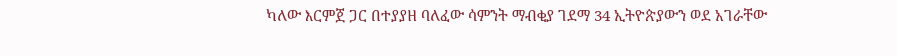ካለው እርምጀ ጋር በተያያዘ ባለፈው ሳምንት ማብቂያ ገደማ 34 ኢትዮጵያውን ወደ አገራቸው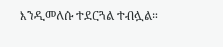እንዲመለሱ ተደርጓል ተብሏል።